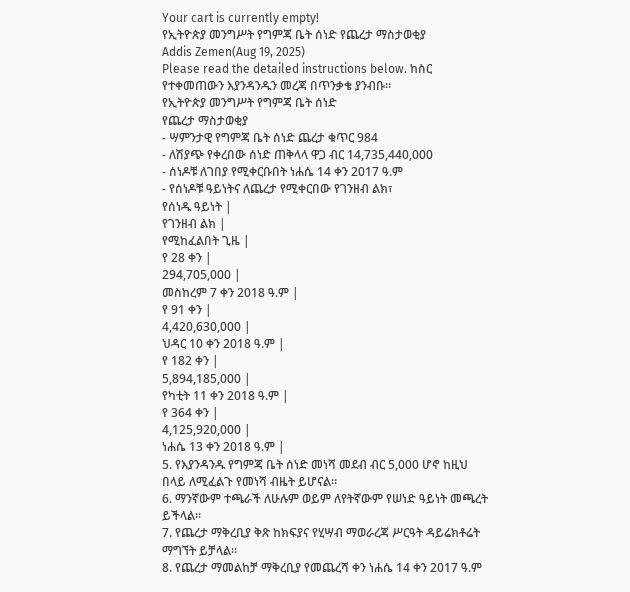Your cart is currently empty!
የኢትዮጵያ መንግሥት የግምጃ ቤት ሰነድ የጨረታ ማስታወቂያ
Addis Zemen(Aug 19, 2025)
Please read the detailed instructions below. ከስር የተቀመጠውን እያንዳንዱን መረጃ በጥንቃቄ ያንብቡ።
የኢትዮጵያ መንግሥት የግምጃ ቤት ሰነድ
የጨረታ ማስታወቂያ
- ሣምንታዊ የግምጃ ቤት ሰነድ ጨረታ ቁጥር 984
- ለሽያጭ የቀረበው ሰነድ ጠቅላላ ዋጋ ብር 14,735,440,000
- ሰነዶቹ ለገበያ የሚቀርቡበት ነሐሴ 14 ቀን 2017 ዓ.ም
- የሰነዶቹ ዓይነትና ለጨረታ የሚቀርበው የገንዘብ ልክ፣
የሰነዱ ዓይነት |
የገንዘብ ልክ |
የሚከፈልበት ጊዜ |
የ 28 ቀን |
294,705,000 |
መስከረም 7 ቀን 2018 ዓ.ም |
የ 91 ቀን |
4,420,630,000 |
ህዳር 10 ቀን 2018 ዓ.ም |
የ 182 ቀን |
5,894,185,000 |
የካቲት 11 ቀን 2018 ዓ.ም |
የ 364 ቀን |
4,125,920,000 |
ነሐሴ 13 ቀን 2018 ዓ.ም |
5. የእያንዳንዱ የግምጃ ቤት ሰነድ መነሻ መደብ ብር 5,000 ሆኖ ከዚህ በላይ ለሚፈልጉ የመነሻ ብዜት ይሆናል።
6. ማንኛውም ተጫራች ለሁሉም ወይም ለየትኛውም የሠነድ ዓይነት መጫረት ይችላል።
7. የጨረታ ማቅረቢያ ቅጽ ከክፍያና የሂሣብ ማወራረጃ ሥርዓት ዳይሬክቶሬት ማግኘት ይቻላል።
8. የጨረታ ማመልከቻ ማቅረቢያ የመጨረሻ ቀን ነሐሴ 14 ቀን 2017 ዓ.ም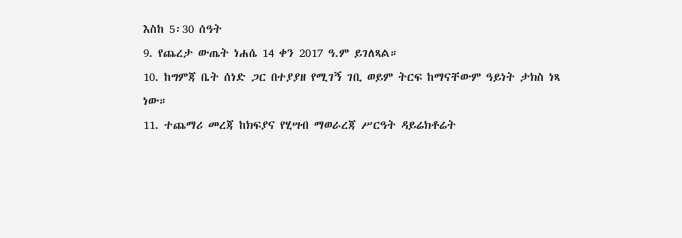እስከ 5፡30 ሰዓት
9. የጨረታ ውጤት ነሐሴ 14 ቀን 2017 ዓ.ም ይገለጻል።
10. ከግምጃ ቤት ሰነድ ጋር በተያያዘ የሚገኝ ገቢ ወይም ትርፍ ከማናቸውም ዓይነት ታክስ ነጻ ነው።
11. ተጨማሪ መረጃ ከክፍያና የሂሣብ ማወራረጃ ሥርዓት ዳይሬክቶሬት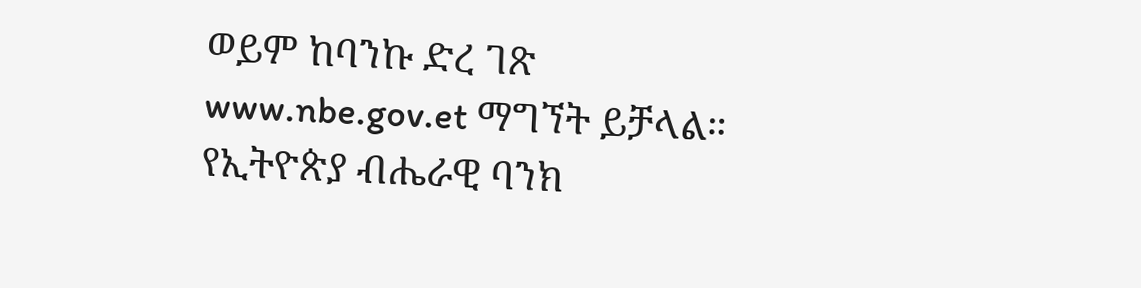ወይም ከባንኩ ድረ ገጽ www.nbe.gov.et ማግኘት ይቻላል።
የኢትዮጵያ ብሔራዊ ባንክ